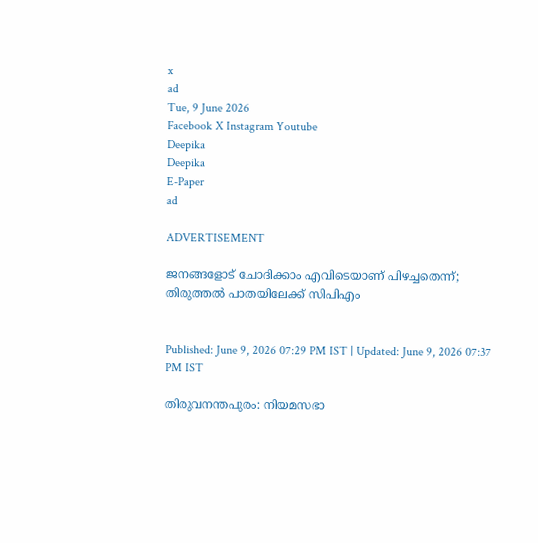x
ad
Tue, 9 June 2026
Facebook X Instagram Youtube
Deepika
Deepika
E-Paper
ad

ADVERTISEMENT

ജനങ്ങളോട് ചോദിക്കാം എവിടെയാണ് പിഴച്ചതെന്ന്; തിരുത്തൽ പാതയിലേക്ക് സിപിഎം


Published: June 9, 2026 07:29 PM IST | Updated: June 9, 2026 07:37 PM IST

തിരുവനന്തപുരം: നിയമസഭാ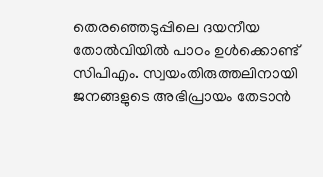തെരഞ്ഞെടുപ്പിലെ ദയനീയ തോൽവിയിൽ പാഠം ഉൾക്കൊണ്ട് സിപിഎം. സ്വയംതിരുത്തലിനായി ജനങ്ങളുടെ അഭിപ്രായം തേടാൻ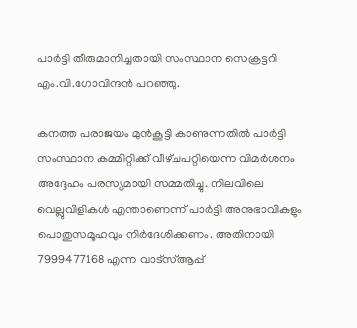പാർട്ടി തീരുമാനിച്ചതായി സംസ്ഥാന സെക്രട്ടറി എം.വി.ഗോവിന്ദൻ പറഞ്ഞു.

കനത്ത പരാജയം മുൻകൂട്ടി കാണുന്നതിൽ പാർട്ടി സംസ്ഥാന കമ്മിറ്റിക്ക് വീഴ്‌ചപറ്റിയെന്ന വിമർശനം അദ്ദേഹം പരസ്യമായി സമ്മതിച്ചു. നിലവിലെ വെല്ലുവിളികൾ എന്താണെന്ന് പാർട്ടി അനുഭാവികളും പൊതുസമൂഹവും നിർദേശിക്കണം. അതിനായി 7999477168 എന്ന വാട്‌സ്ആപ്പ്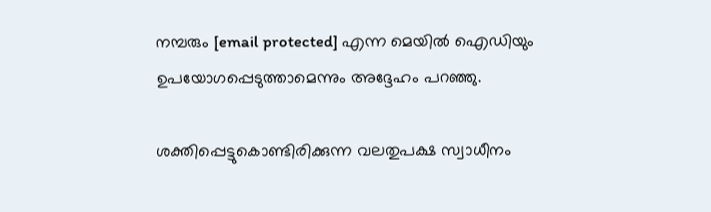നമ്പരും [email protected] എന്ന മെയിൽ ഐഡിയും ഉപയോഗപ്പെടുത്താമെന്നും അദ്ദേഹം പറഞ്ഞു.

ശക്തിപ്പെട്ടുകൊണ്ടിരിക്കുന്ന വലതുപക്ഷ സ്വാധീനം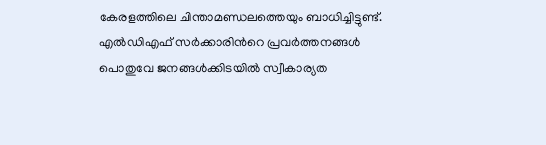കേരളത്തിലെ ചിന്താമണ്ഡലത്തെയും ബാധിച്ചിട്ടുണ്ട്. എൽഡിഎഫ് സർക്കാരിന്‍റെ പ്രവർത്തനങ്ങൾ പൊതുവേ ജനങ്ങൾക്കിടയിൽ സ്വീകാര്യത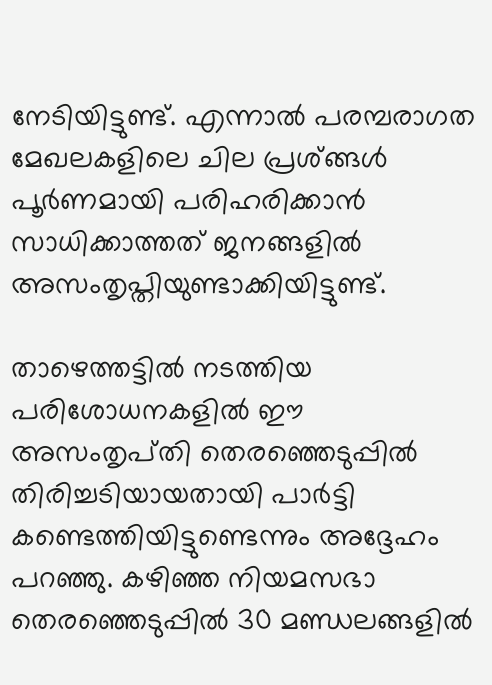നേടിയിട്ടുണ്ട്. എന്നാൽ പരമ്പരാഗത മേഖലകളിലെ ചില പ്രശ്‌ങ്ങൾ പൂർണമായി പരിഹരിക്കാൻ സാധിക്കാത്തത് ജനങ്ങളിൽ അസംതൃപ്തിയുണ്ടാക്കിയിട്ടുണ്ട്.

താഴെത്തട്ടിൽ നടത്തിയ പരിശോധനകളിൽ ഈ അസംതൃപ്‌തി തെരഞ്ഞെടുപ്പിൽ തിരിച്ചടിയായതായി പാർട്ടി കണ്ടെത്തിയിട്ടുണ്ടെന്നും അദ്ദേഹം പറഞ്ഞു. കഴിഞ്ഞ നിയമസഭാ തെരഞ്ഞെടുപ്പിൽ 30 മണ്ഡലങ്ങളിൽ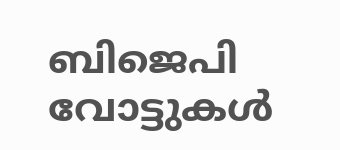ബിജെപി വോട്ടുകൾ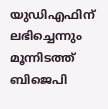യുഡിഎഫിന് ലഭിച്ചെന്നും മൂന്നിടത്ത് ബിജെപി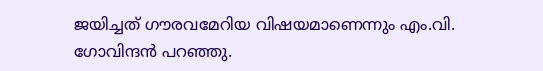ജയിച്ചത് ഗൗരവമേറിയ വിഷയമാണെന്നും എം.വി. ഗോവിന്ദൻ പറഞ്ഞു.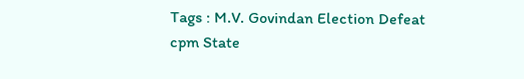Tags : M.V. Govindan Election Defeat cpm State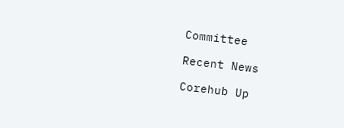Committee

Recent News

Corehub Up